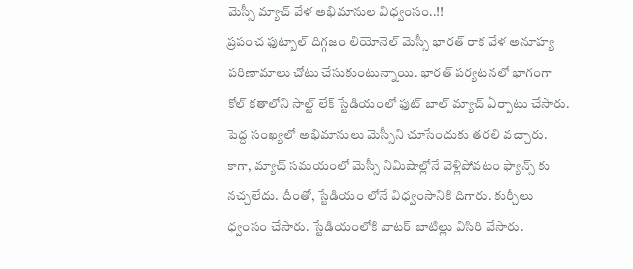మెస్సీ మ్యాచ్ వేళ అభిమానుల విధ్వంసం..!!
ప్రపంచ ఫుట్బాల్ దిగ్గజం లియోనెల్ మెస్సీ భారత్ రాక వేళ అనూహ్య పరిణామాలు చోటు చేసుకుంటున్నాయి. భారత్ పర్యటనలో భాగంగా కోల్ కతాలోని సాల్ట్ లేక్ స్టేడియంలో ఫుట్ బాల్ మ్యాచ్ ఏర్పాటు చేసారు. పెద్ద సంఖ్యలో అభిమానులు మెస్సీని చూసేందుకు తరలి వచ్చారు. కాగా, మ్యాచ్ సమయంలో మెస్సీ నిమిషాల్లోనే వెళ్లిపోవటం ఫ్యాన్స్ కు నచ్చలేదు. దీంతో, స్టేడియం లోనే విధ్వంసానికి దిగారు. కుర్చీలు ధ్వంసం చేసారు. స్టేడియంలోకి వాటర్ బాటిల్లు విసిరి వేసారు.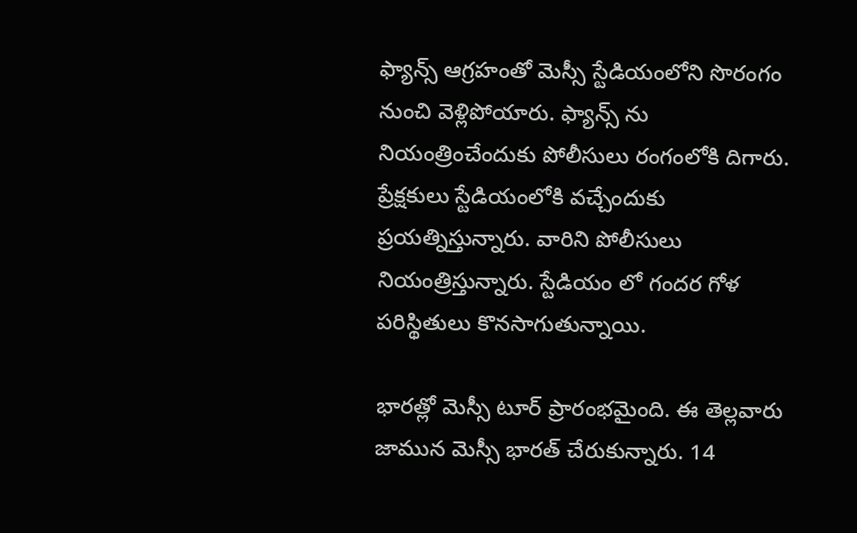ఫ్యాన్స్ ఆగ్రహంతో మెస్సీ స్టేడియంలోని సొరంగం నుంచి వెళ్లిపోయారు. ఫ్యాన్స్ ను నియంత్రించేందుకు పోలీసులు రంగంలోకి దిగారు. ప్రేక్షకులు స్టేడియంలోకి వచ్చేందుకు ప్రయత్నిస్తున్నారు. వారిని పోలీసులు నియంత్రిస్తున్నారు. స్టేడియం లో గందర గోళ పరిస్థితులు కొనసాగుతున్నాయి.

భారత్లో మెస్సీ టూర్ ప్రారంభమైంది. ఈ తెల్లవారు జామున మెస్సీ భారత్ చేరుకున్నారు. 14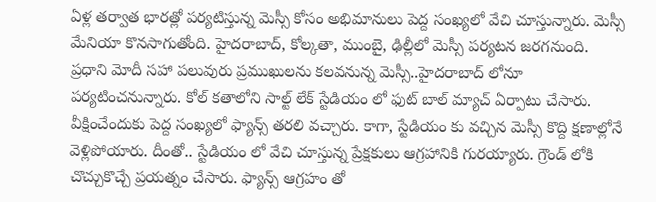ఏళ్ల తర్వాత భారత్లో పర్యటిస్తున్న మెస్సీ కోసం అభిమానులు పెద్ద సంఖ్యలో వేచి చూస్తున్నారు. మెస్సీ మేనియా కొనసాగుతోంది. హైదరాబాద్, కోల్కతా, ముంబై, ఢిల్లీలో మెస్సీ పర్యటన జరగనుంది. ప్రధాని మోదీ సహా పలువురు ప్రముఖులను కలవనున్న మెస్సీ..హైదరాబాద్ లోనూ పర్యటించనున్నారు. కోల్ కతాలోని సాల్ట్ లేక్ స్టేడియం లో ఫుట్ బాల్ మ్యాచ్ ఏర్పాటు చేసారు.
వీక్షించేందుకు పెద్ద సంఖ్యలో ఫ్యాన్స్ తరలి వచ్చారు. కాగా, స్టేడియం కు వచ్చిన మెస్సీ కొద్ది క్షణాల్లోనే వెళ్లిపోయారు. దీంతో.. స్టేడియం లో వేచి చూస్తున్న ప్రేక్షకులు ఆగ్రహానికి గురయ్యారు. గ్రౌండ్ లోకి చొచ్చుకొచ్చే ప్రయత్నం చేసారు. ఫ్యాన్స్ ఆగ్రహం తో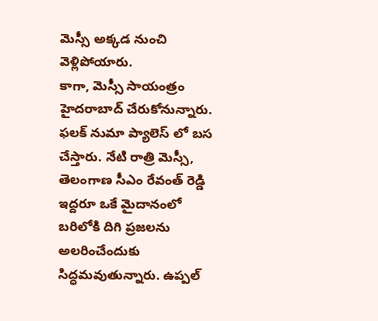మెస్సీ అక్కడ నుంచి వెళ్లిపోయారు.
కాగా, మెస్సీ సాయంత్రం హైదరాబాద్ చేరుకోనున్నారు. ఫలక్ నుమా ప్యాలెస్ లో బస చేస్తారు. నేటి రాత్రి మెస్సీ, తెలంగాణ సీఎం రేవంత్ రెడ్డి ఇద్దరూ ఒకే మైదానంలో బరిలోకి దిగి ప్రజలను అలరించేందుకు సిద్ధమవుతున్నారు. ఉప్పల్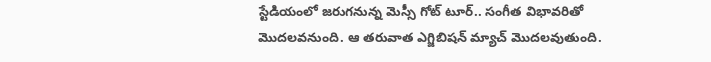స్టేడియంలో జరుగనున్న మెస్సీ గోట్ టూర్.. సంగీత విభావరితో మొదలవనుంది. ఆ తరువాత ఎగ్జిబిషన్ మ్యాచ్ మొదలవుతుంది.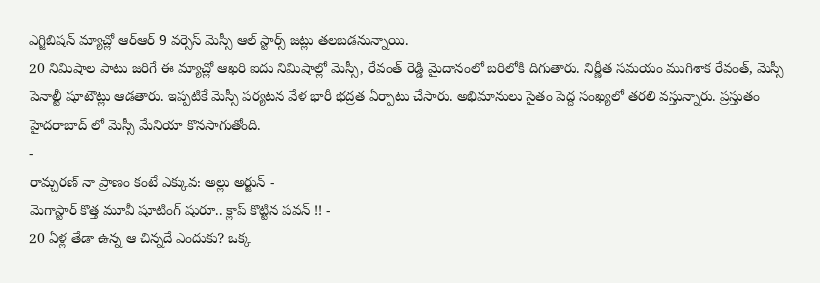ఎగ్జిబిషన్ మ్యాచ్లో ఆర్ఆర్ 9 వర్సెస్ మెస్సీ ఆల్ స్టార్స్ జట్లు తలబడనున్నాయి.
20 నిమిషాల పాటు జరిగే ఈ మ్యాచ్లో ఆఖరి ఐదు నిమిషాల్లో మెస్సీ, రేవంత్ రెడ్డి మైదానంలో బరిలోకి దిగుతారు. నిర్ణీత సమయం ముగిశాక రేవంత్, మెస్సీ పెనాల్టీ షూటౌట్లు ఆడతారు. ఇప్పటికే మెస్సీ పర్యటన వేళ భారీ భద్రత ఏర్పాటు చేసారు. అభిమానులు సైతం పెద్ద సంఖ్యలో తరలి వస్తున్నారు. ప్రస్తుతం హైదరాబాద్ లో మెస్సీ మేనియా కొనసాగుతోంది.
-
రామ్చరణ్ నా ప్రాణం కంటే ఎక్కువ: అల్లు అర్జున్ -
మెగాస్టార్ కొత్త మూవీ షూటింగ్ షురూ.. క్లాప్ కొట్టిన పవన్ !! -
20 ఏళ్ల తేడా ఉన్న ఆ చిన్నదే ఎందుకు? ఒక్క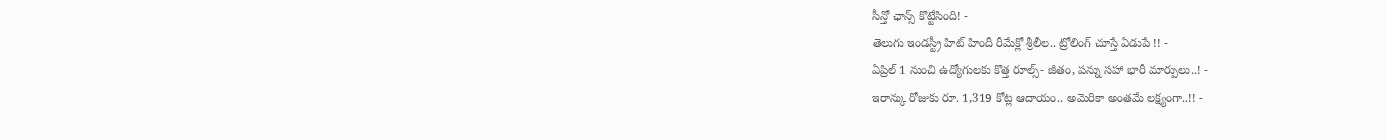సీన్తో ఛాన్స్ కొట్టేసింది! -
తెలుగు ఇండస్ట్రీ హిట్ హిందీ రీమేక్లో శ్రీలీల.. ట్రోలింగ్ చూస్తే ఏడుపే !! -
ఏప్రిల్ 1 నుంచి ఉద్యోగులకు కొత్త రూల్స్- జీతం, పన్ను సహా భారీ మార్పులు..! -
ఇరాన్కు రోజుకు రూ. 1,319 కోట్ల ఆదాయం.. అమెరికా అంతమే లక్ష్యంగా..!! -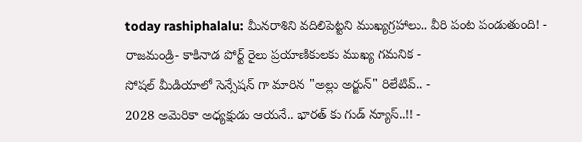today rashiphalalu: మీనరాశిని వదిలిపెట్టని ముఖ్యగ్రహాలు.. వీరి పంట పండుతుంది! -
రాజమండ్రి- కాకినాడ పోర్ట్ రైలు ప్రయాణికులకు ముఖ్య గమనిక -
సోషల్ మీడియాలో సెన్సేషన్ గా మారిన "అల్లు అర్జున్" రిలేటివ్.. -
2028 అమెరికా అధ్యక్షుడు ఆయనే.. భారత్ కు గుడ్ న్యూస్..!! -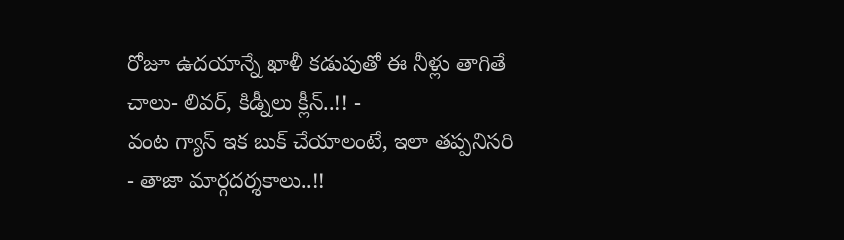రోజూ ఉదయాన్నే ఖాళీ కడుపుతో ఈ నీళ్లు తాగితే చాలు- లివర్, కిడ్నీలు క్లీన్..!! -
వంట గ్యాస్ ఇక బుక్ చేయాలంటే, ఇలా తప్పనిసరి - తాజా మార్గదర్శకాలు..!!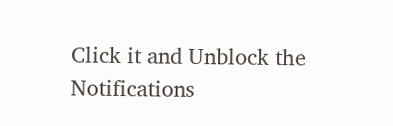Click it and Unblock the Notifications